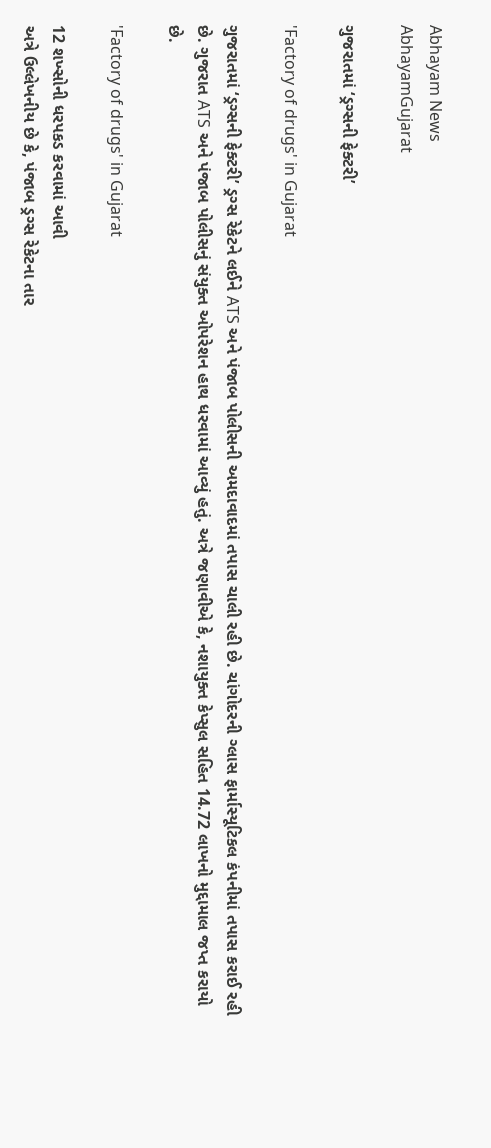Abhayam News
AbhayamGujarat

ગુજરાતમાં ‘ડ્રગ્સની ફેક્ટરી’

'Factory of drugs' in Gujarat

ગુજરાતમાં ‘ડ્રગ્સની ફેક્ટરી’ ડ્રગ્સ રેકેટને લઈને ATS અને પંજાબ પોલીસની અમદાવાદમાં તપાસ ચાલી રહી છે. ચાંગોદરની ગ્લાસ ફાર્માસ્યૂટિકલ કંપનીમાં તપાસ કરાઈ રહી છે. ગુજરાત ATS અને પંજાબ પોલીસનું સંયુક્ત ઓપરેશન હાથ ધરવામાં આવ્યું હતું. અત્રે જણાવીએ કે, નશાયુક્ત કેપ્સુલ સહિત 14.72 લાખનો મુદ્દામાલ જપ્ત કરાયો છે.

'Factory of drugs' in Gujarat

12 શખ્સોની ધરપકડ કરવામાં આવી
અત્રે ઉલ્લેખનીય છે કે, પંજાબ ડ્રગ્સ રેકેટના તાર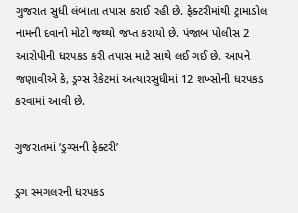ગુજરાત સુધી લંબાતા તપાસ કરાઈ રહી છે. ફેક્ટરીમાંથી ટ્રામાડોલ નામની દવાનો મોટો જથ્થો જપ્ત કરાયો છે. પંજાબ પોલીસ 2 આરોપીની ધરપકડ કરી તપાસ માટે સાથે લઈ ગઈ છે. આપને જણાવીએ કે, ડ્રગ્સ રેકેટમાં અત્યારસુધીમાં 12 શખ્સોની ધરપકડ કરવામાં આવી છે.

ગુજરાતમાં ‘ડ્રગ્સની ફેક્ટરી’

ડ્રગ સ્મગલરની ધરપકડ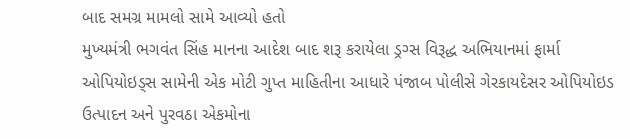બાદ સમગ્ર મામલો સામે આવ્યો હતો
મુખ્યમંત્રી ભગવંત સિંહ માનના આદેશ બાદ શરૂ કરાયેલા ડ્રગ્સ વિરૂદ્ધ અભિયાનમાં ફાર્મા ઓપિયોઇડ્સ સામેની એક મોટી ગુપ્ત માહિતીના આધારે પંજાબ પોલીસે ગેરકાયદેસર ઓપિયોઇડ ઉત્પાદન અને પુરવઠા એકમોના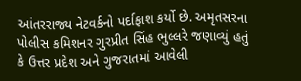આંતરરાજ્ય નેટવર્કનો પર્દાફાશ કર્યો છે. અમૃતસરના પોલીસ કમિશનર ગુરપ્રીત સિંહ ભુલ્લરે જણાવ્યું હતું કે ઉત્તર પ્રદેશ અને ગુજરાતમાં આવેલી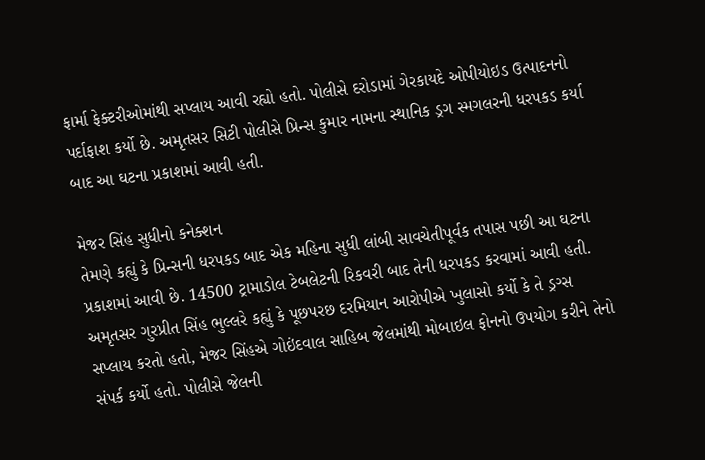ફાર્મા ફેક્ટરીઓમાંથી સપ્લાય આવી રહ્યો હતો. પોલીસે દરોડામાં ગેરકાયદે ઓપીયોઇડ ઉત્પાદનનો પર્દાફાશ કર્યો છે. અમૃતસર સિટી પોલીસે પ્રિન્સ કુમાર નામના સ્થાનિક ડ્રગ સ્મગલરની ધરપકડ કર્યા બાદ આ ઘટના પ્રકાશમાં આવી હતી.

મેજર સિંહ સુધીનો કનેક્શન
તેમણે કહ્યું કે પ્રિન્સની ધરપકડ બાદ એક મહિના સુધી લાંબી સાવચેતીપૂર્વક તપાસ પછી આ ઘટના પ્રકાશમાં આવી છે. 14500 ટ્રામાડોલ ટેબલેટની રિકવરી બાદ તેની ધરપકડ કરવામાં આવી હતી. અમૃતસર ગુરપ્રીત સિંહ ભુલ્લરે કહ્યું કે પૂછપરછ દરમિયાન આરોપીએ ખુલાસો કર્યો કે તે ડ્રગ્સ સપ્લાય કરતો હતો, મેજર સિંહએ ગોઇંદવાલ સાહિબ જેલમાંથી મોબાઇલ ફોનનો ઉપયોગ કરીને તેનો સંપર્ક કર્યો હતો. પોલીસે જેલની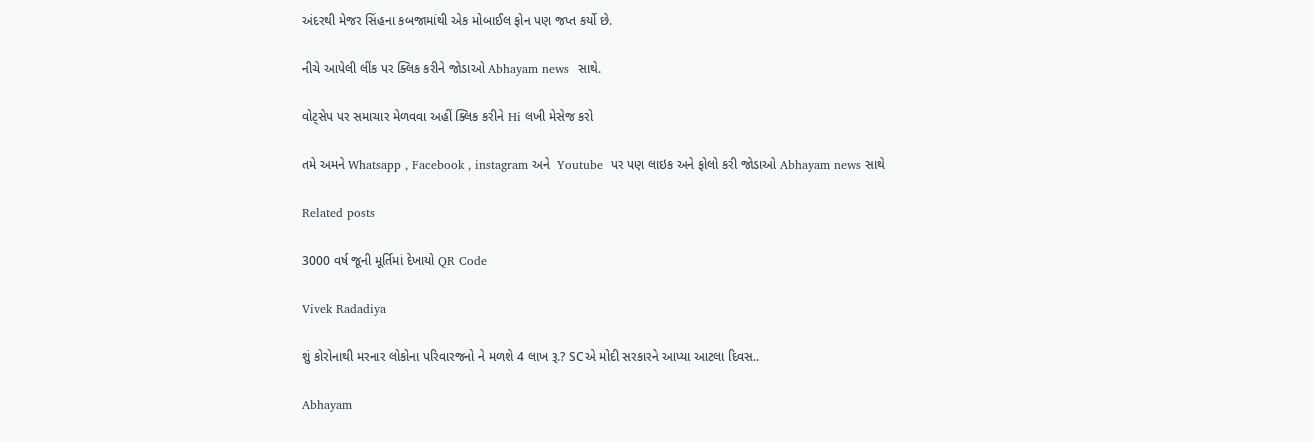અંદરથી મેજર સિંહના કબજામાંથી એક મોબાઈલ ફોન પણ જપ્ત કર્યો છે.

નીચે આપેલી લીંક પર ક્લિક કરીને જોડાઓ Abhayam news  સાથે.

વોટ્સેપ પર સમાચાર મેળવવા અહીં ક્લિક કરીને Hi લખી મેસેજ કરો

તમે અમને Whatsapp , Facebook , instagram અને  Youtube  પર પણ લાઇક અને ફોલો કરી જોડાઓ Abhayam news સાથે

Related posts

3000 વર્ષ જૂની મૂર્તિમાં દેખાયો QR Code

Vivek Radadiya

શું કોરોનાથી મરનાર લોકોના પરિવારજનો ને મળશે 4 લાખ રૂ.? SCએ મોદી સરકારને આપ્યા આટલા દિવસ..

Abhayam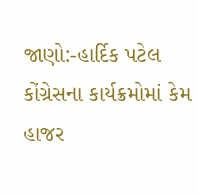જાણો:-હાર્દિક પટેલ કોંગ્રેસના કાર્યક્રમોમાં કેમ હાજર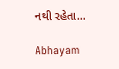નથી રહેતા…

Abhayam